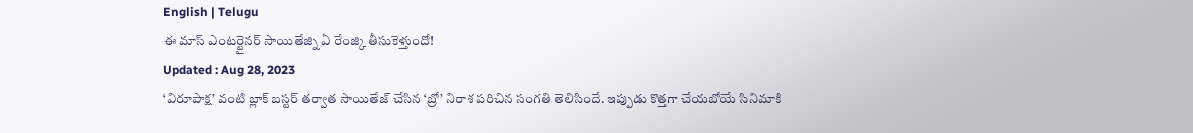English | Telugu
ఈ మాస్ ఎంటర్టైనర్ సాయితేజ్ని ఏ రేంజ్కి తీసుకెళ్తుందో!
Updated : Aug 28, 2023
‘విరూపాక్ష’ వంటి బ్లాక్ బస్టర్ తర్వాత సాయితేజ్ చేసిన ‘బ్రో’ నిరాశ పరిచిన సంగతి తెలిసిందే. ఇప్పుడు కొత్తగా చేయబోయే సినిమాకి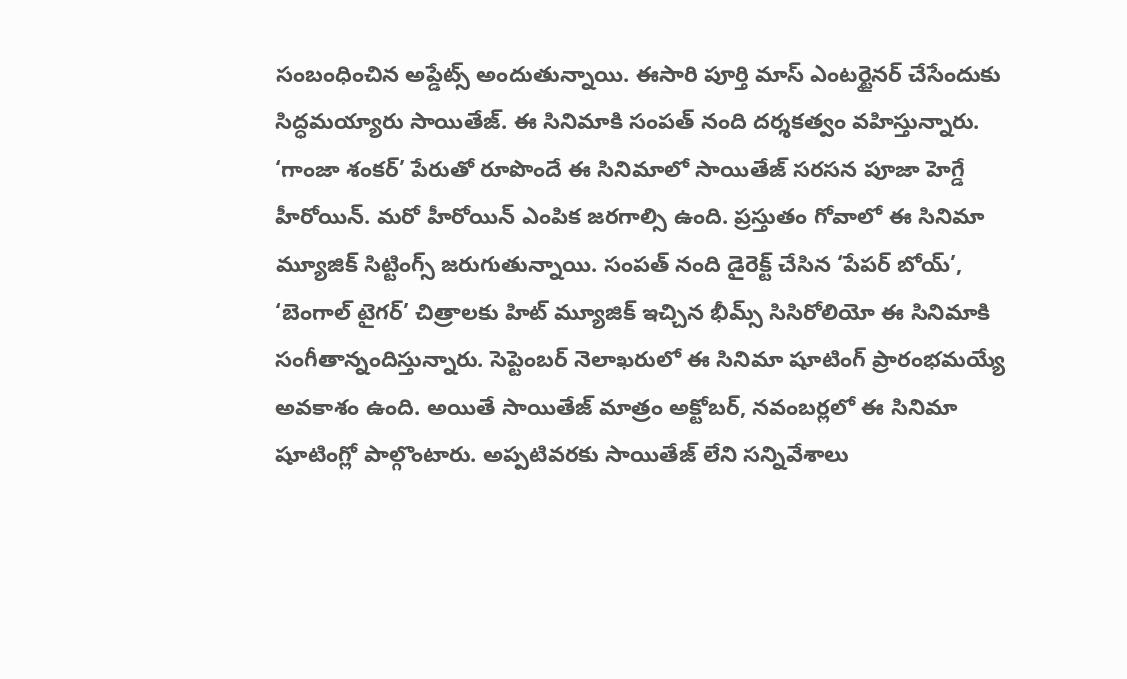సంబంధించిన అప్డేట్స్ అందుతున్నాయి. ఈసారి పూర్తి మాస్ ఎంటర్టైనర్ చేసేందుకు సిద్ధమయ్యారు సాయితేజ్. ఈ సినిమాకి సంపత్ నంది దర్శకత్వం వహిస్తున్నారు. ‘గాంజా శంకర్’ పేరుతో రూపొందే ఈ సినిమాలో సాయితేజ్ సరసన పూజా హెగ్డే హీరోయిన్. మరో హీరోయిన్ ఎంపిక జరగాల్సి ఉంది. ప్రస్తుతం గోవాలో ఈ సినిమా మ్యూజిక్ సిట్టింగ్స్ జరుగుతున్నాయి. సంపత్ నంది డైరెక్ట్ చేసిన ‘పేపర్ బోయ్’, ‘బెంగాల్ టైగర్’ చిత్రాలకు హిట్ మ్యూజిక్ ఇచ్చిన భీమ్స్ సిసిరోలియో ఈ సినిమాకి సంగీతాన్నందిస్తున్నారు. సెప్టెంబర్ నెలాఖరులో ఈ సినిమా షూటింగ్ ప్రారంభమయ్యే అవకాశం ఉంది. అయితే సాయితేజ్ మాత్రం అక్టోబర్, నవంబర్లలో ఈ సినిమా షూటింగ్లో పాల్గొంటారు. అప్పటివరకు సాయితేజ్ లేని సన్నివేశాలు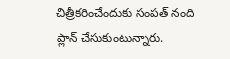చిత్రీకరించేందుకు సంపత్ నంది ప్లాన్ చేసుకుంటున్నారు.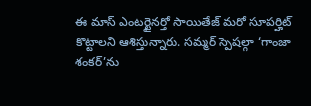ఈ మాస్ ఎంటర్టైనర్తో సాయితేజ్ మరో సూపర్హిట్ కొట్టాలని ఆశిస్తున్నారు. సమ్మర్ స్పెషల్గా ‘గాంజా శంకర్’ను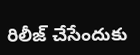రిలీజ్ చేసేందుకు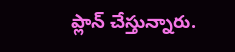ప్లాన్ చేస్తున్నారు.